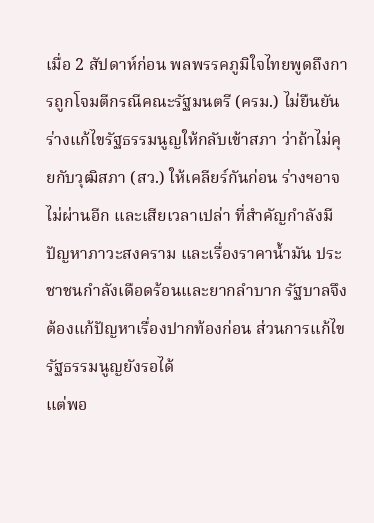เมื่อ 2 สัปดาห์ก่อน พลพรรคภูมิใจไทยพูดถึงการถูกโจมตีกรณีคณะรัฐมนตรี (ครม.) ไม่ยืนยันร่างแก้ไขรัฐธรรมนูญให้กลับเข้าสภา ว่าถ้าไม่คุยกับวุฒิสภา (สว.) ให้เคลียร์กันก่อน ร่างฯอาจไม่ผ่านอีก และเสียเวลาเปล่า ที่สำคัญกำลังมีปัญหาภาวะสงคราม และเรื่องราคานํ้ามัน ประชาชนกำลังเดือดร้อนและยากลำบาก รัฐบาลจึงต้องแก้ปัญหาเรื่องปากท้องก่อน ส่วนการแก้ไขรัฐธรรมนูญยังรอได้
แต่พอ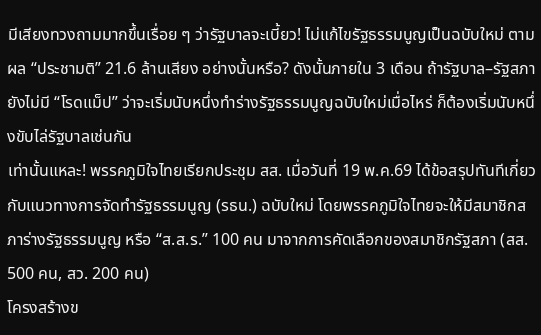มีเสียงทวงถามมากขึ้นเรื่อย ๆ ว่ารัฐบาลจะเบี้ยว! ไม่แก้ไขรัฐธรรมนูญเป็นฉบับใหม่ ตามผล “ประชามติ” 21.6 ล้านเสียง อย่างนั้นหรือ? ดังนั้นภายใน 3 เดือน ถ้ารัฐบาล–รัฐสภา ยังไม่มี “โรดแม็ป” ว่าจะเริ่มนับหนึ่งทำร่างรัฐธรรมนูญฉบับใหม่เมื่อไหร่ ก็ต้องเริ่มนับหนึ่งขับไล่รัฐบาลเช่นกัน
เท่านั้นแหละ! พรรคภูมิใจไทยเรียกประชุม สส. เมื่อวันที่ 19 พ.ค.69 ได้ข้อสรุปทันทีเกี่ยวกับแนวทางการจัดทำรัฐธรรมนูญ (รธน.) ฉบับใหม่ โดยพรรคภูมิใจไทยจะให้มีสมาชิกสภาร่างรัฐธรรมนูญ หรือ “ส.ส.ร.” 100 คน มาจากการคัดเลือกของสมาชิกรัฐสภา (สส. 500 คน, สว. 200 คน)
โครงสร้างข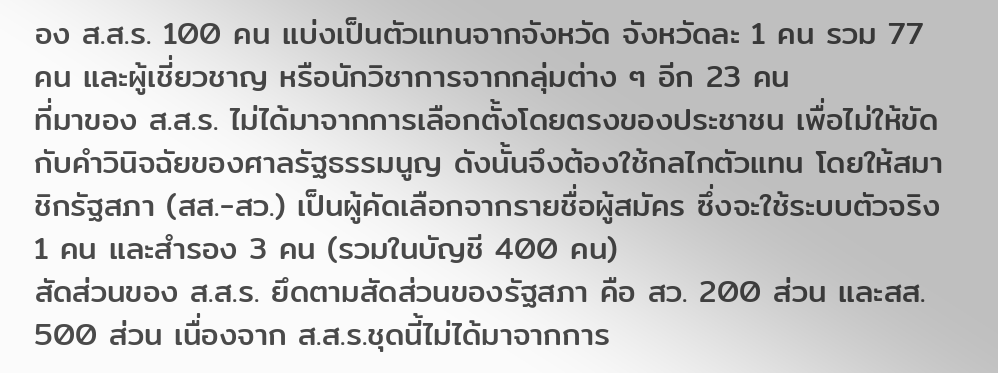อง ส.ส.ร. 100 คน แบ่งเป็นตัวแทนจากจังหวัด จังหวัดละ 1 คน รวม 77 คน และผู้เชี่ยวชาญ หรือนักวิชาการจากกลุ่มต่าง ๆ อีก 23 คน
ที่มาของ ส.ส.ร. ไม่ได้มาจากการเลือกตั้งโดยตรงของประชาชน เพื่อไม่ให้ขัดกับคำวินิจฉัยของศาลรัฐธรรมนูญ ดังนั้นจึงต้องใช้กลไกตัวแทน โดยให้สมาชิกรัฐสภา (สส.-สว.) เป็นผู้คัดเลือกจากรายชื่อผู้สมัคร ซึ่งจะใช้ระบบตัวจริง 1 คน และสำรอง 3 คน (รวมในบัญชี 400 คน)
สัดส่วนของ ส.ส.ร. ยึดตามสัดส่วนของรัฐสภา คือ สว. 200 ส่วน และสส. 500 ส่วน เนื่องจาก ส.ส.ร.ชุดนี้ไม่ได้มาจากการ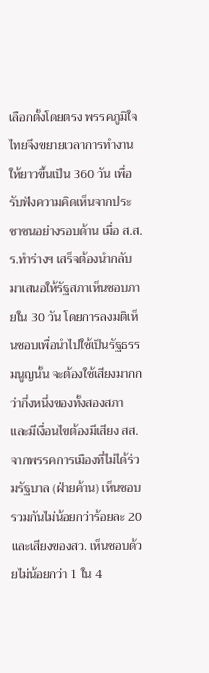เลือกตั้งโดยตรง พรรคภูมิใจไทยจึงขยายเวลาการทำงานให้ยาวขึ้นเป็น 360 วัน เพื่อรับฟังความคิดเห็นจากประชาชนอย่างรอบด้าน เมื่อ ส.ส.ร.ทำร่างฯ เสร็จต้องนำกลับมาเสนอให้รัฐสภาเห็นชอบภายใน 30 วัน โดยการลงมติเห็นชอบเพื่อนำไปใช้เป็นรัฐธรรมนูญนั้น จะต้องใช้เสียงมากกว่ากึ่งหนึ่งของทั้งสองสภา และมีเงื่อนไขต้องมีเสียง สส.จากพรรคการเมืองที่ไม่ได้ร่วมรัฐบาล (ฝ่ายค้าน) เห็นชอบรวมกันไม่น้อยกว่าร้อยละ 20 และเสียงของสว. เห็นชอบด้วยไม่น้อยกว่า 1 ใน 4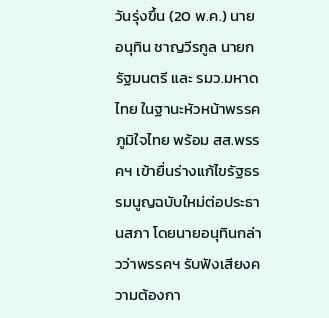วันรุ่งขึ้น (20 พ.ค.) นายอนุทิน ชาญวีรกูล นายกรัฐมนตรี และ รมว.มหาดไทย ในฐานะหัวหน้าพรรคภูมิใจไทย พร้อม สส.พรรคฯ เข้ายื่นร่างแก้ไขรัฐธรรมนูญฉบับใหม่ต่อประธานสภา โดยนายอนุทินกล่าวว่าพรรคฯ รับฟังเสียงความต้องกา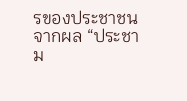รของประชาชน จากผล “ประชาม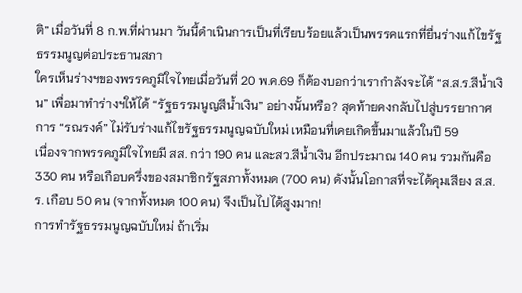ติ” เมื่อวันที่ 8 ก.พ.ที่ผ่านมา วันนี้ดำเนินการเป็นที่เรียบร้อยแล้วเป็นพรรคแรกที่ยื่นร่างแก้ไขรัฐธรรมนูญต่อประธานสภา
ใครเห็นร่างฯของพรรคภูมิใจไทยเมื่อวันที่ 20 พ.ค.69 ก็ต้องบอกว่าเรากำลังจะได้ “ส.ส.ร.สีน้ำเงิน” เพื่อมาทำร่างฯให้ได้ “รัฐธรรมนูญสีน้ำเงิน” อย่างนั้นหรือ? สุดท้ายคงกลับไปสู่บรรยากาศการ “รณรงค์” ไม่รับร่างแก้ไขรัฐธรรมนูญฉบับใหม่ เหมือนที่เคยเกิดขึ้นมาแล้วในปี 59
เนื่องจากพรรคภูมิใจไทยมี สส. กว่า 190 คน และสว.สีน้ำเงิน อีกประมาณ 140 คน รวมกันคือ 330 คน หรือเกือบครึ่งของสมาชิกรัฐสภาทั้งหมด (700 คน) ดังนั้นโอกาสที่จะได้คุมเสียง ส.ส.ร. เกือบ 50 คน (จากทั้งหมด 100 คน) จึงเป็นไปได้สูงมาก!
การทำรัฐธรรมนูญฉบับใหม่ ถ้าเริ่ม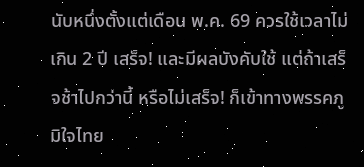นับหนึ่งตั้งแต่เดือน พ.ค. 69 ควรใช้เวลาไม่เกิน 2 ปี เสร็จ! และมีผลบังคับใช้ แต่ถ้าเสร็จช้าไปกว่านี้ หรือไม่เสร็จ! ก็เข้าทางพรรคภูมิใจไทย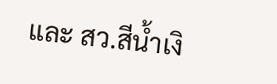และ สว.สีน้ำเงิ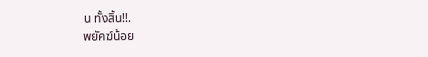น ทั้งสิ้น!!.
พยัคฆ์น้อย